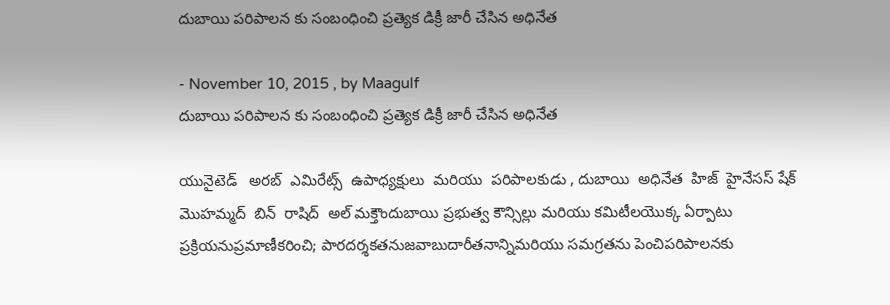దుబాయి పరిపాలన కు సంబంధించి ప్రత్యెక డిక్రీ జారీ చేసిన అధినేత

- November 10, 2015 , by Maagulf
దుబాయి పరిపాలన కు సంబంధించి ప్రత్యెక డిక్రీ జారీ చేసిన అధినేత

యునైటెడ్   అరబ్  ఎమిరేట్స్  ఉపాధ్యక్షులు  మరియు  పరిపాలకుడు , దుబాయి  అధినేత  హిజ్  హైనేసస్ షేక్ మొహమ్మద్  బిన్  రాషిద్  అల్ మక్తౌందుబాయి ప్రభుత్వ కౌన్సిల్లు మరియు కమిటీలయొక్క ఏర్పాటు ప్రక్రియనుప్రమాణీకరించి; పారదర్శకతనుజవాబుదారీతనాన్నిమరియు సమగ్రతను పెంచిపరిపాలనకు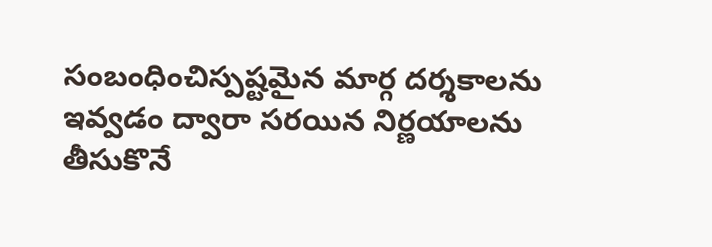సంబంధించిస్పష్టమైన మార్గ దర్శకాలను  ఇవ్వడం ద్వారా సరయిన నిర్ణయాలను తీసుకొనే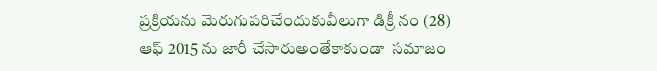ప్రక్రియను మెరుగుపరిచేందుకువీలుగా డిక్రీ నం (28) ఆఫ్ 2015 ను జారీ చేసారుఅంతేకాకుండా  సమాజం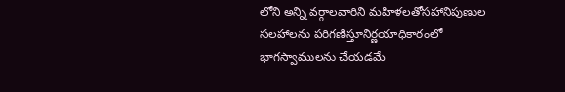లోని అన్ని వర్గాలవారిని మహిళలతోసహానిపుణుల సలహాలను పరిగణిస్తూనిర్ణయాధికారంలో భాగస్వాములను చేయడమే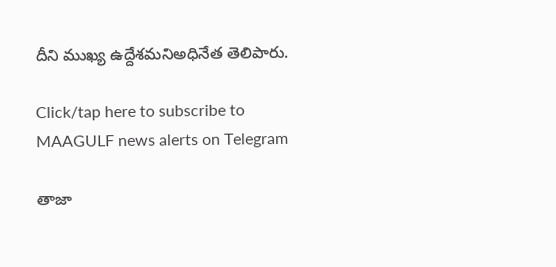దీని ముఖ్య ఉద్దేశమనిఅధినేత తెలిపారు.

Click/tap here to subscribe to MAAGULF news alerts on Telegram

తాజా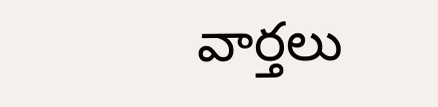వార్తలు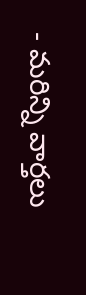- మరిన్ని వార్తలు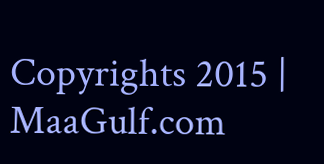Copyrights 2015 | MaaGulf.com